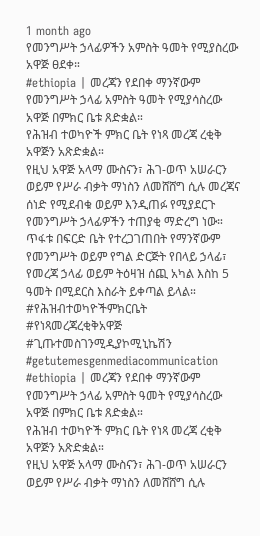1 month ago
የመንግሥት ኃላፊዎችን አምስት ዓመት የሚያስረው አዋጅ ፀደቀ።
#ethiopia | መረጃን የደበቀ ማንኛውም የመንግሥት ኃላፊ አምስት ዓመት የሚያሳስረው አዋጅ በምክር ቤቱ ጸድቋል።
የሕዝብ ተወካዮች ምክር ቤት የነጻ መረጃ ረቂቅ አዋጅን አጽድቋል።
የዚህ አዋጅ አላማ ሙስናን፣ ሕገ-ወጥ አሠራርን ወይም የሥራ ብቃት ማነስን ለመሸሸግ ሲሉ መረጃና ሰነድ የሚደብቁ ወይም እንዲጠፉ የሚያደርጉ የመንግሥት ኃላፊዎችን ተጠያቂ ማድረግ ነው።
ጥፋቱ በፍርድ ቤት የተረጋገጠበት የማንኛውም የመንግሥት ወይም የግል ድርጅት የበላይ ኃላፊ፣ የመረጃ ኃላፊ ወይም ትዕዛዝ ሰጪ አካል እስከ 5 ዓመት በሚደርስ እስራት ይቀጣል ይላል።
#የሕዝብተወካዮችምክርቤት #የነጻመረጃረቂቅአዋጅ #ጊጡተመስገንሚዲያኮሚኒኬሽን #getutemesgenmediacommunication
#ethiopia | መረጃን የደበቀ ማንኛውም የመንግሥት ኃላፊ አምስት ዓመት የሚያሳስረው አዋጅ በምክር ቤቱ ጸድቋል።
የሕዝብ ተወካዮች ምክር ቤት የነጻ መረጃ ረቂቅ አዋጅን አጽድቋል።
የዚህ አዋጅ አላማ ሙስናን፣ ሕገ-ወጥ አሠራርን ወይም የሥራ ብቃት ማነስን ለመሸሸግ ሲሉ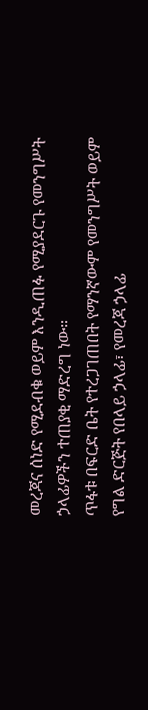መረጃና ሰነድ የሚደብቁ ወይም እንዲጠፉ የሚያደርጉ የመንግሥት ኃላፊዎችን ተጠያቂ ማድረግ ነው።
ጥፋቱ በፍርድ ቤት የተረጋገጠበት የማንኛውም የመንግሥት ወይም የግል ድርጅት የበላይ ኃላፊ፣ የመረጃ ኃላፊ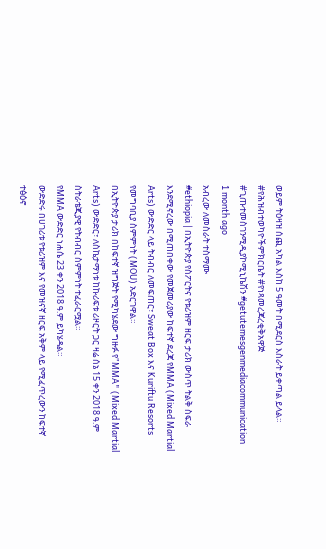ወይም ትዕዛዝ ሰጪ አካል እስከ 5 ዓመት በሚደርስ እስራት ይቀጣል ይላል።
#የሕዝብተወካዮችምክርቤት #የነጻመረጃረቂቅአዋጅ #ጊጡተመስገንሚዲያኮሚኒኬሽን #getutemesgenmediacommunication
1 month ago
አብረው ለመስራት ተስማሙ
#ethiopia | በኢትዮጵያ የስፖርትና የቱሪዝም ዘርፍ ታሪክ ውስጥ ትልቅ ስፍራ እንደሚኖረው በሚጠበቀው የመጀመሪያው ከፍተኛ ደረጃ የMMA (Mixed Martial Arts) ውድድር ላይ ትብብር ለመፍጠር፣ Sweat Box እና Kuriftu Resorts የመግባቢያ ስምምነት (MOU) አድርገዋል።
በኢትዮጵያ ታሪክ በከፍተኛ ዝግጅት የሚካሄደው ግዙፉ የ"MMA" (Mixed Martial Arts) ውድድር፣ ለስኬታማነቱ ከኩሪፍቱ ሪዞርት ጋር ዛሬ ሰኔ 15 ቀን 2018 ዓ.ም ስትራቴጂያዊ የትብብር ስምምነት ተፈራርሟል።
የMMA ውድድር ነሐሴ 23 ቀን 2018 ዓ.ም ይካሄዳል።
ውድድሩ በሀገሪቱ የቱሪዝም እና የመዝናኛ ዘርፍ አቅም ላይ የሚፈጥረውን ከፍተኛ ተፅዕኖ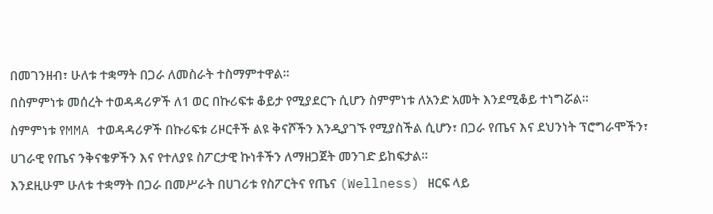በመገንዘብ፣ ሁለቱ ተቋማት በጋራ ለመስራት ተስማምተዋል።
በስምምነቱ መሰረት ተወዳዳሪዎች ለ1 ወር በኩሪፍቱ ቆይታ የሚያደርጉ ሲሆን ስምምነቱ ለአንድ አመት እንደሚቆይ ተነግሯል።
ስምምነቱ የMMA ተወዳዳሪዎች በኩሪፍቱ ሪዞርቶች ልዩ ቅናሾችን እንዲያገኙ የሚያስችል ሲሆን፣ በጋራ የጤና እና ደህንነት ፕሮግራሞችን፣ ሀገራዊ የጤና ንቅናቄዎችን እና የተለያዩ ስፖርታዊ ኩነቶችን ለማዘጋጀት መንገድ ይከፍታል።
እንደዚሁም ሁለቱ ተቋማት በጋራ በመሥራት በሀገሪቱ የስፖርትና የጤና (Wellness) ዘርፍ ላይ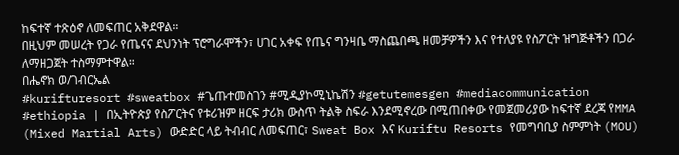ከፍተኛ ተጽዕኖ ለመፍጠር አቅደዋል።
በዚህም መሠረት የጋራ የጤናና ደህንነት ፕሮግራሞችን፣ ሀገር አቀፍ የጤና ግንዛቤ ማስጨበጫ ዘመቻዎችን እና የተለያዩ የስፖርት ዝግጅቶችን በጋራ ለማዘጋጀት ተስማምተዋል።
በሔኖክ ወ/ገብርኤል
#kurifturesort #sweatbox #ጌጡተመስገን #ሚዲያኮሚኒኬሽን #getutemesgen #mediacommunication
#ethiopia | በኢትዮጵያ የስፖርትና የቱሪዝም ዘርፍ ታሪክ ውስጥ ትልቅ ስፍራ እንደሚኖረው በሚጠበቀው የመጀመሪያው ከፍተኛ ደረጃ የMMA (Mixed Martial Arts) ውድድር ላይ ትብብር ለመፍጠር፣ Sweat Box እና Kuriftu Resorts የመግባቢያ ስምምነት (MOU)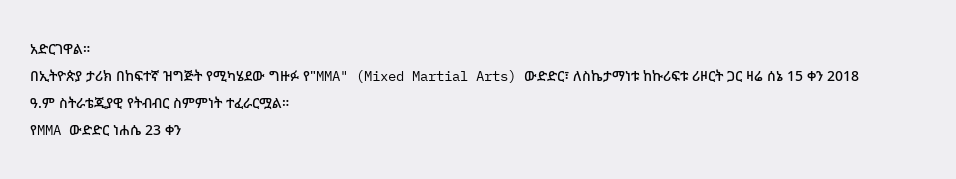አድርገዋል።
በኢትዮጵያ ታሪክ በከፍተኛ ዝግጅት የሚካሄደው ግዙፉ የ"MMA" (Mixed Martial Arts) ውድድር፣ ለስኬታማነቱ ከኩሪፍቱ ሪዞርት ጋር ዛሬ ሰኔ 15 ቀን 2018 ዓ.ም ስትራቴጂያዊ የትብብር ስምምነት ተፈራርሟል።
የMMA ውድድር ነሐሴ 23 ቀን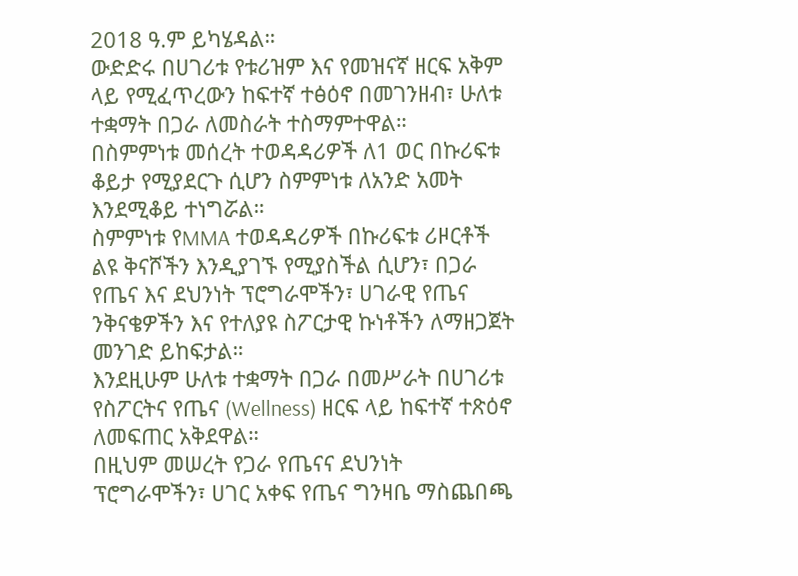2018 ዓ.ም ይካሄዳል።
ውድድሩ በሀገሪቱ የቱሪዝም እና የመዝናኛ ዘርፍ አቅም ላይ የሚፈጥረውን ከፍተኛ ተፅዕኖ በመገንዘብ፣ ሁለቱ ተቋማት በጋራ ለመስራት ተስማምተዋል።
በስምምነቱ መሰረት ተወዳዳሪዎች ለ1 ወር በኩሪፍቱ ቆይታ የሚያደርጉ ሲሆን ስምምነቱ ለአንድ አመት እንደሚቆይ ተነግሯል።
ስምምነቱ የMMA ተወዳዳሪዎች በኩሪፍቱ ሪዞርቶች ልዩ ቅናሾችን እንዲያገኙ የሚያስችል ሲሆን፣ በጋራ የጤና እና ደህንነት ፕሮግራሞችን፣ ሀገራዊ የጤና ንቅናቄዎችን እና የተለያዩ ስፖርታዊ ኩነቶችን ለማዘጋጀት መንገድ ይከፍታል።
እንደዚሁም ሁለቱ ተቋማት በጋራ በመሥራት በሀገሪቱ የስፖርትና የጤና (Wellness) ዘርፍ ላይ ከፍተኛ ተጽዕኖ ለመፍጠር አቅደዋል።
በዚህም መሠረት የጋራ የጤናና ደህንነት ፕሮግራሞችን፣ ሀገር አቀፍ የጤና ግንዛቤ ማስጨበጫ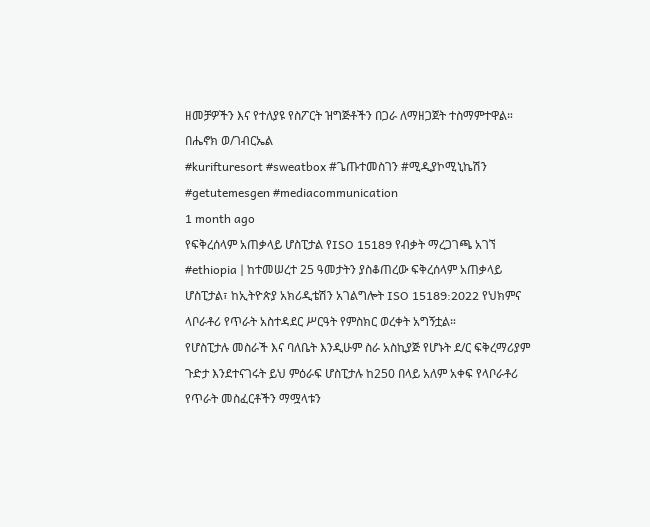ዘመቻዎችን እና የተለያዩ የስፖርት ዝግጅቶችን በጋራ ለማዘጋጀት ተስማምተዋል።
በሔኖክ ወ/ገብርኤል
#kurifturesort #sweatbox #ጌጡተመስገን #ሚዲያኮሚኒኬሽን #getutemesgen #mediacommunication
1 month ago
የፍቅረሰላም አጠቃላይ ሆስፒታል የISO 15189 የብቃት ማረጋገጫ አገኘ
#ethiopia | ከተመሠረተ 25 ዓመታትን ያስቆጠረው ፍቅረሰላም አጠቃላይ ሆስፒታል፣ ከኢትዮጵያ አክሪዲቴሽን አገልግሎት ISO 15189:2022 የህክምና ላቦራቶሪ የጥራት አስተዳደር ሥርዓት የምስክር ወረቀት አግኝቷል።
የሆስፒታሉ መስራች እና ባለቤት እንዲሁም ስራ አስኪያጅ የሆኑት ደ/ር ፍቅረማሪያም ጉድታ እንደተናገሩት ይህ ምዕራፍ ሆስፒታሉ ከ250 በላይ አለም አቀፍ የላቦራቶሪ የጥራት መስፈርቶችን ማሟላቱን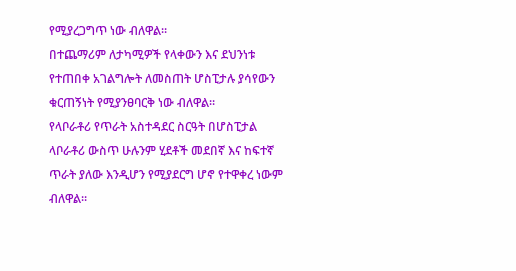የሚያረጋግጥ ነው ብለዋል።
በተጨማሪም ለታካሚዎች የላቀውን እና ደህንነቱ የተጠበቀ አገልግሎት ለመስጠት ሆስፒታሉ ያሳየውን ቁርጠኝነት የሚያንፀባርቅ ነው ብለዋል።
የላቦራቶሪ የጥራት አስተዳደር ስርዓት በሆስፒታል ላቦራቶሪ ውስጥ ሁሉንም ሂደቶች መደበኛ እና ከፍተኛ ጥራት ያለው እንዲሆን የሚያደርግ ሆኖ የተዋቀረ ነውም ብለዋል።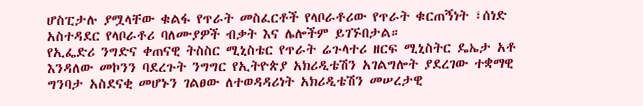ሆስፒታሉ ያሟላቸው ቁልፋ የጥራት መስፈርቶች የላቦራቶሪው የጥራት ቁርጠኝነት ፣ሰነድ አስተዳደር የላቦራቶሪ ባለሙያዎች ብቃት እና ሌሎችም ይገኙበታል።
የኢፌድሪ ንግድና ቀጠናዊ ትስስር ሚኒስቴር የጥራት ሬጉላተሪ ዘርፍ ሚኒስትር ዴኤታ አቶ እንዳለው መኮንን ባደረጉት ንግግር የኢትዮጵያ አክሪዲቴሽን አገልግሎት ያደረገው ተቋማዊ ግንባታ አስደናቂ መሆኑን ገልፀው ለተወዳዳሪነት አክሪዲቴሽን መሠረታዊ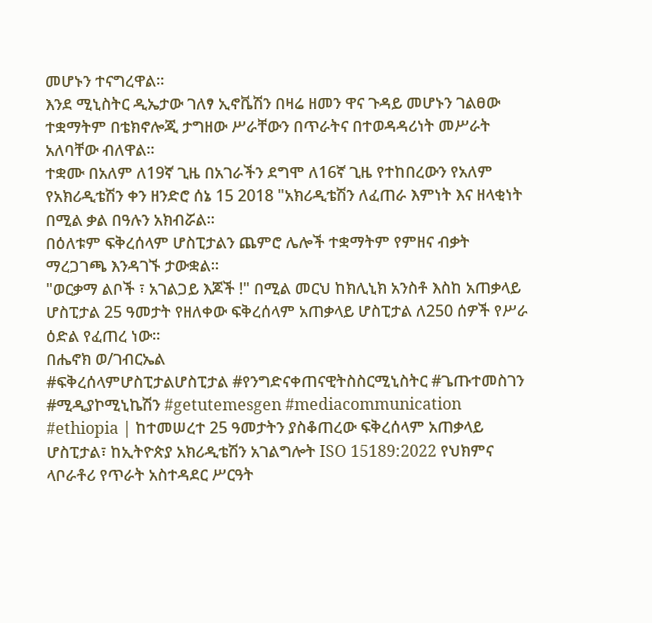መሆኑን ተናግረዋል።
እንደ ሚኒስትር ዲኤታው ገለፃ ኢኖቬሽን በዛሬ ዘመን ዋና ጉዳይ መሆኑን ገልፀው ተቋማትም በቴክኖሎጂ ታግዘው ሥራቸውን በጥራትና በተወዳዳሪነት መሥራት አለባቸው ብለዋል።
ተቋሙ በአለም ለ19ኛ ጊዜ በአገራችን ደግሞ ለ16ኛ ጊዜ የተከበረውን የአለም የአክሪዲቴሽን ቀን ዘንድሮ ሰኔ 15 2018 "አክሪዲቴሽን ለፈጠራ እምነት እና ዘላቂነት በሚል ቃል በዓሉን አክብሯል።
በዕለቱም ፍቅረሰላም ሆስፒታልን ጨምሮ ሌሎች ተቋማትም የምዘና ብቃት ማረጋገጫ እንዳገኙ ታውቋል።
"ወርቃማ ልቦች ፣ አገልጋይ እጆች !" በሚል መርህ ከክሊኒክ አንስቶ እስከ አጠቃላይ ሆስፒታል 25 ዓመታት የዘለቀው ፍቅረሰላም አጠቃላይ ሆስፒታል ለ250 ሰዎች የሥራ ዕድል የፈጠረ ነው።
በሔኖክ ወ/ገብርኤል
#ፍቅረሰላምሆስፒታልሆስፒታል #የንግድናቀጠናዊትስስርሚኒስትር #ጌጡተመስገን #ሚዲያኮሚኒኬሽን #getutemesgen #mediacommunication
#ethiopia | ከተመሠረተ 25 ዓመታትን ያስቆጠረው ፍቅረሰላም አጠቃላይ ሆስፒታል፣ ከኢትዮጵያ አክሪዲቴሽን አገልግሎት ISO 15189:2022 የህክምና ላቦራቶሪ የጥራት አስተዳደር ሥርዓት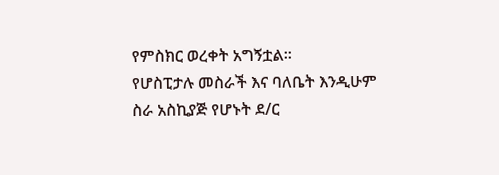የምስክር ወረቀት አግኝቷል።
የሆስፒታሉ መስራች እና ባለቤት እንዲሁም ስራ አስኪያጅ የሆኑት ደ/ር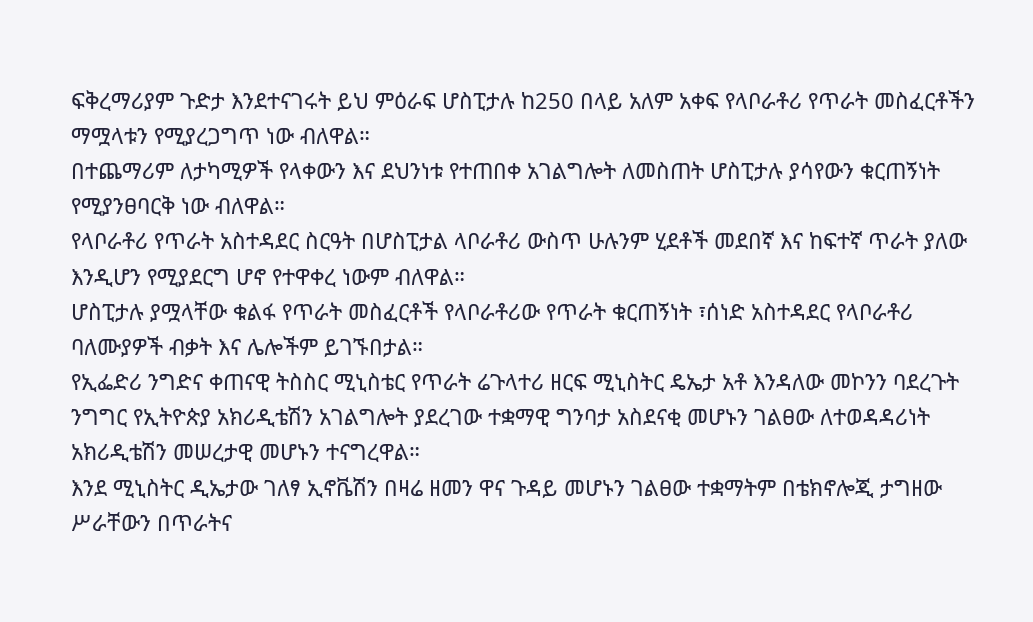ፍቅረማሪያም ጉድታ እንደተናገሩት ይህ ምዕራፍ ሆስፒታሉ ከ250 በላይ አለም አቀፍ የላቦራቶሪ የጥራት መስፈርቶችን ማሟላቱን የሚያረጋግጥ ነው ብለዋል።
በተጨማሪም ለታካሚዎች የላቀውን እና ደህንነቱ የተጠበቀ አገልግሎት ለመስጠት ሆስፒታሉ ያሳየውን ቁርጠኝነት የሚያንፀባርቅ ነው ብለዋል።
የላቦራቶሪ የጥራት አስተዳደር ስርዓት በሆስፒታል ላቦራቶሪ ውስጥ ሁሉንም ሂደቶች መደበኛ እና ከፍተኛ ጥራት ያለው እንዲሆን የሚያደርግ ሆኖ የተዋቀረ ነውም ብለዋል።
ሆስፒታሉ ያሟላቸው ቁልፋ የጥራት መስፈርቶች የላቦራቶሪው የጥራት ቁርጠኝነት ፣ሰነድ አስተዳደር የላቦራቶሪ ባለሙያዎች ብቃት እና ሌሎችም ይገኙበታል።
የኢፌድሪ ንግድና ቀጠናዊ ትስስር ሚኒስቴር የጥራት ሬጉላተሪ ዘርፍ ሚኒስትር ዴኤታ አቶ እንዳለው መኮንን ባደረጉት ንግግር የኢትዮጵያ አክሪዲቴሽን አገልግሎት ያደረገው ተቋማዊ ግንባታ አስደናቂ መሆኑን ገልፀው ለተወዳዳሪነት አክሪዲቴሽን መሠረታዊ መሆኑን ተናግረዋል።
እንደ ሚኒስትር ዲኤታው ገለፃ ኢኖቬሽን በዛሬ ዘመን ዋና ጉዳይ መሆኑን ገልፀው ተቋማትም በቴክኖሎጂ ታግዘው ሥራቸውን በጥራትና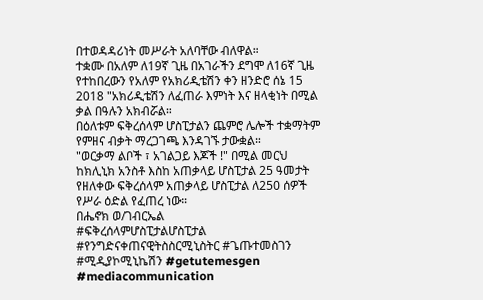በተወዳዳሪነት መሥራት አለባቸው ብለዋል።
ተቋሙ በአለም ለ19ኛ ጊዜ በአገራችን ደግሞ ለ16ኛ ጊዜ የተከበረውን የአለም የአክሪዲቴሽን ቀን ዘንድሮ ሰኔ 15 2018 "አክሪዲቴሽን ለፈጠራ እምነት እና ዘላቂነት በሚል ቃል በዓሉን አክብሯል።
በዕለቱም ፍቅረሰላም ሆስፒታልን ጨምሮ ሌሎች ተቋማትም የምዘና ብቃት ማረጋገጫ እንዳገኙ ታውቋል።
"ወርቃማ ልቦች ፣ አገልጋይ እጆች !" በሚል መርህ ከክሊኒክ አንስቶ እስከ አጠቃላይ ሆስፒታል 25 ዓመታት የዘለቀው ፍቅረሰላም አጠቃላይ ሆስፒታል ለ250 ሰዎች የሥራ ዕድል የፈጠረ ነው።
በሔኖክ ወ/ገብርኤል
#ፍቅረሰላምሆስፒታልሆስፒታል #የንግድናቀጠናዊትስስርሚኒስትር #ጌጡተመስገን #ሚዲያኮሚኒኬሽን #getutemesgen #mediacommunication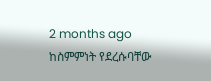2 months ago
ከስምምነት የደረሱባቸው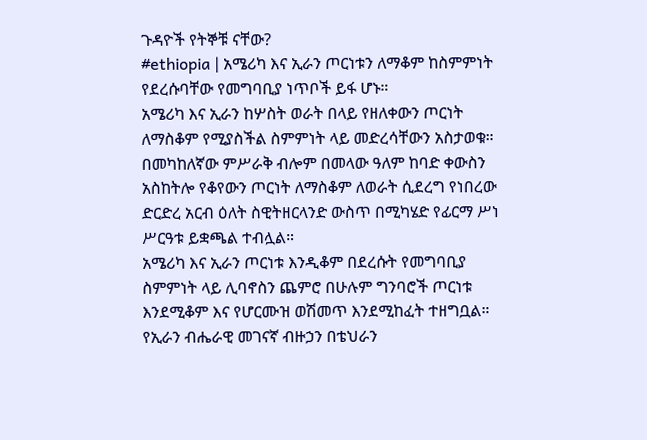ጉዳዮች የትኞቹ ናቸው?
#ethiopia | አሜሪካ እና ኢራን ጦርነቱን ለማቆም ከስምምነት የደረሱባቸው የመግባቢያ ነጥቦች ይፋ ሆኑ።
አሜሪካ እና ኢራን ከሦስት ወራት በላይ የዘለቀውን ጦርነት ለማስቆም የሚያስችል ስምምነት ላይ መድረሳቸውን አስታወቁ።
በመካከለኛው ምሥራቅ ብሎም በመላው ዓለም ከባድ ቀውስን አስከትሎ የቆየውን ጦርነት ለማስቆም ለወራት ሲደረግ የነበረው ድርድረ አርብ ዕለት ስዊትዘርላንድ ውስጥ በሚካሄድ የፊርማ ሥነ ሥርዓቱ ይቋጫል ተብሏል።
አሜሪካ እና ኢራን ጦርነቱ እንዲቆም በደረሱት የመግባቢያ ስምምነት ላይ ሊባኖስን ጨምሮ በሁሉም ግንባሮች ጦርነቱ እንደሚቆም እና የሆርሙዝ ወሽመጥ እንደሚከፈት ተዘግቧል።
የኢራን ብሔራዊ መገናኛ ብዙኃን በቴህራን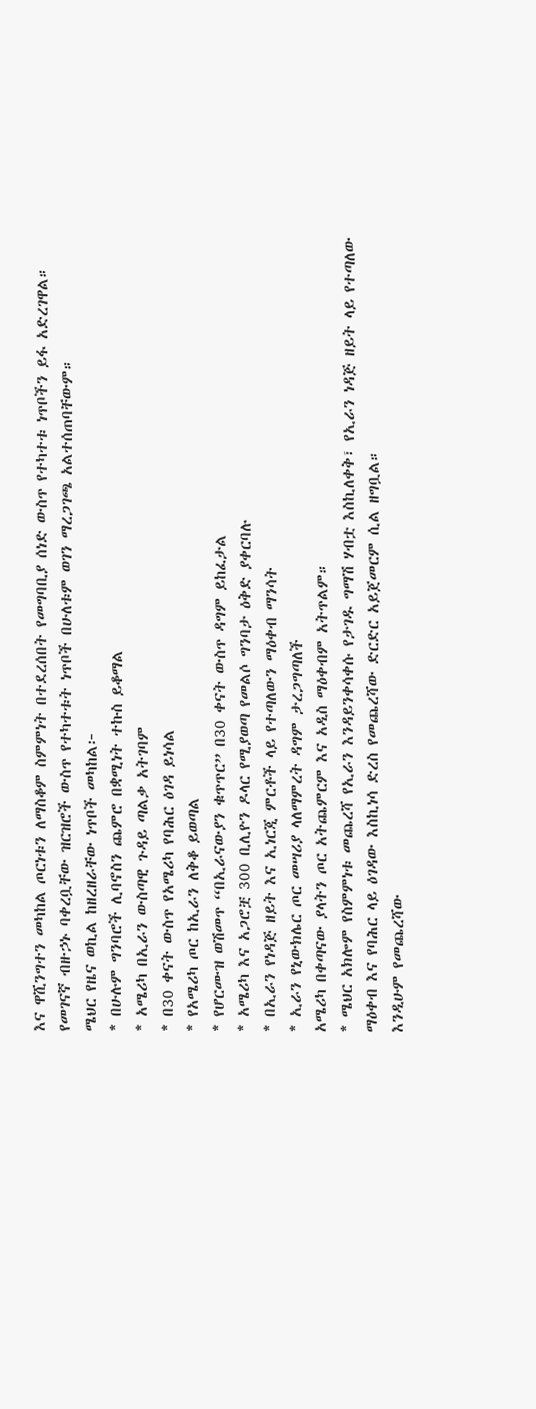እና ዋሺንግተን መካከል ጦርነቱን ለማስቆም ስምምነት በተደረሰበት የመግባቢያ ሰነድ ውስጥ የተካተቱ ነጥቦችን ይፋ አድረገዋል።
የመገናኛ ብዙኃኑ ባቀረቧቸው ዝርዝሮች ውስጥ የተካተቱት ነጥቦች በሁለቱም ወገን ማረጋገጫ አልተሰጠባቸውም።
ሜህር የዜና ወኪል ከዘረዘራቸው ነጥቦች መካከል፦
* በሁሉም ግንባሮች ሊባኖስን ጨምሮ በቋሚነት ተኩስ ይቆማል
* አሜሪካ በኢራን ውስጣዊ ጉዳይ ጣልቃ አትገባም
* በ30 ቀናት ውስጥ የአሜሪካ የባሕር ዕገዳ ይነሳል
* የአሜሪካ ጦር ከኢራን ለቅቆ ይወጣል
* የሆርሙዝ ወሽመጥ “በኢራናውያን ቁጥጥር” በ30 ቀናት ውስጥ ዳግም ይከፈታል
* አሜሪካ እና አጋሮቿ 300 ቢሊዮን ዶላር የሚያወጣ የመልሶ ግንባታ ዕቅድ ያቀርባሉ
* በኢራን የነዳጅ ዘይት እና ኢነርጂ ምርቶች ላይ የተጣለውን ማዕቀብ ማንሳት
* ኢራን የኒውክሌር ጦር መሣሪያ ላለማምረት ዳግም ታረጋግጣለች
አሜሪካ በቀጣናው ያላትን ጦር አትጨምርም እና አዲስ ማዕቀብም አትጥልም።
* ሜህር አክሎም የስምምነቱ መጨረሻ የኢራን እንዳይንቀሳቀሱ የታገዱ ግማሽ ሃብቷ እስኪለቀቅ፣ የኢራን ነዳጅ ዘይት ላይ የተጣለው ማዕቀብ እና የባሕር ላይ ዕገዳው እስኪነሳ ድረስ የመጨረሻው ድርድር አይጀመርም ሲል ዘግቧል።
እንዲሁም የመጨረሻው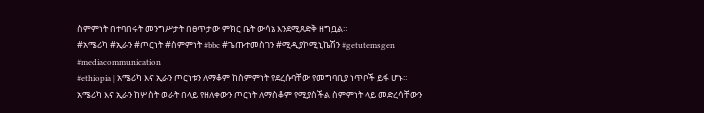ስምምነት በተባበሩት መንግሥታት በፀጥታው ምክር ቤት ውሳኔ እንደሚጸድቅ ዘግቧል።
#አሜሪካ #ኢራን #ጦርነት #ስምምነት #bbc #ጌጡተመስገን #ሚዲያኮሚኒኬሽን #getutemsgen #mediacommunication
#ethiopia | አሜሪካ እና ኢራን ጦርነቱን ለማቆም ከስምምነት የደረሱባቸው የመግባቢያ ነጥቦች ይፋ ሆኑ።
አሜሪካ እና ኢራን ከሦስት ወራት በላይ የዘለቀውን ጦርነት ለማስቆም የሚያስችል ስምምነት ላይ መድረሳቸውን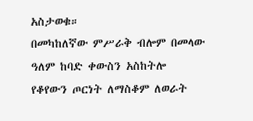አስታወቁ።
በመካከለኛው ምሥራቅ ብሎም በመላው ዓለም ከባድ ቀውስን አስከትሎ የቆየውን ጦርነት ለማስቆም ለወራት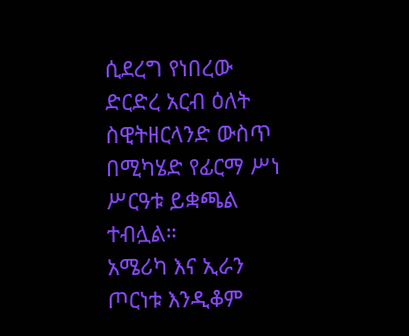ሲደረግ የነበረው ድርድረ አርብ ዕለት ስዊትዘርላንድ ውስጥ በሚካሄድ የፊርማ ሥነ ሥርዓቱ ይቋጫል ተብሏል።
አሜሪካ እና ኢራን ጦርነቱ እንዲቆም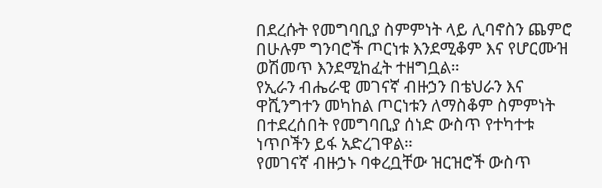በደረሱት የመግባቢያ ስምምነት ላይ ሊባኖስን ጨምሮ በሁሉም ግንባሮች ጦርነቱ እንደሚቆም እና የሆርሙዝ ወሽመጥ እንደሚከፈት ተዘግቧል።
የኢራን ብሔራዊ መገናኛ ብዙኃን በቴህራን እና ዋሺንግተን መካከል ጦርነቱን ለማስቆም ስምምነት በተደረሰበት የመግባቢያ ሰነድ ውስጥ የተካተቱ ነጥቦችን ይፋ አድረገዋል።
የመገናኛ ብዙኃኑ ባቀረቧቸው ዝርዝሮች ውስጥ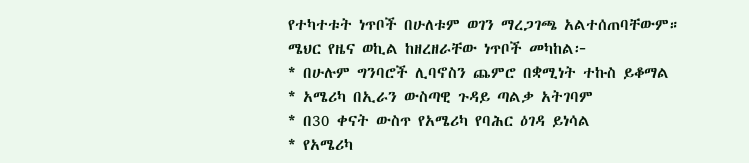የተካተቱት ነጥቦች በሁለቱም ወገን ማረጋገጫ አልተሰጠባቸውም።
ሜህር የዜና ወኪል ከዘረዘራቸው ነጥቦች መካከል፦
* በሁሉም ግንባሮች ሊባኖስን ጨምሮ በቋሚነት ተኩስ ይቆማል
* አሜሪካ በኢራን ውስጣዊ ጉዳይ ጣልቃ አትገባም
* በ30 ቀናት ውስጥ የአሜሪካ የባሕር ዕገዳ ይነሳል
* የአሜሪካ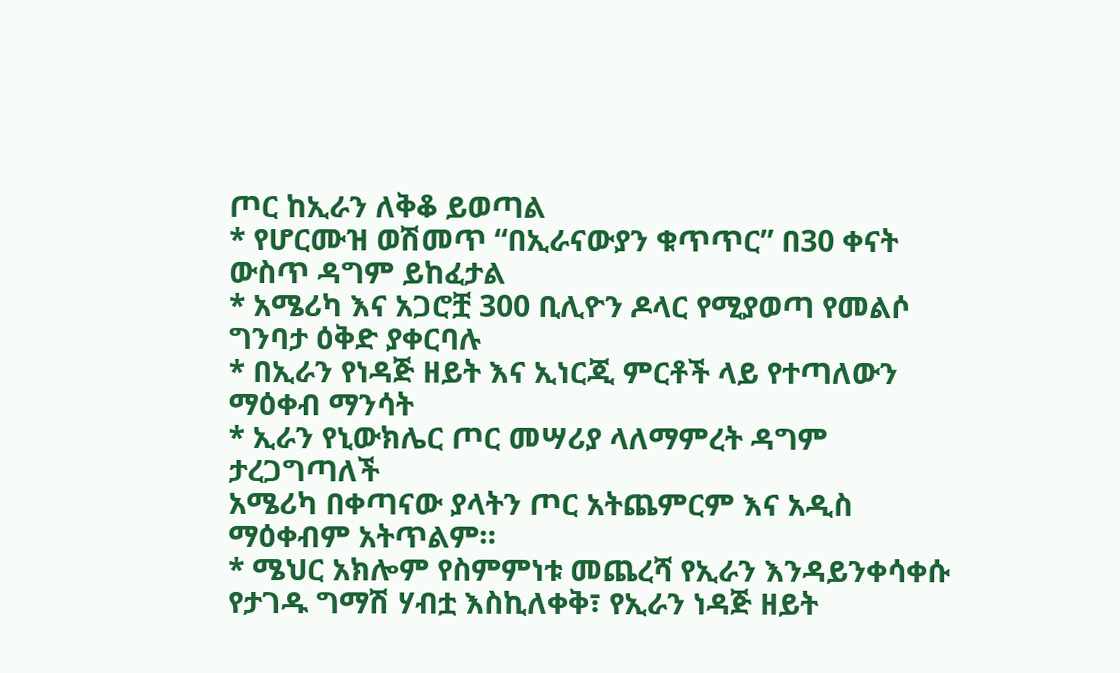ጦር ከኢራን ለቅቆ ይወጣል
* የሆርሙዝ ወሽመጥ “በኢራናውያን ቁጥጥር” በ30 ቀናት ውስጥ ዳግም ይከፈታል
* አሜሪካ እና አጋሮቿ 300 ቢሊዮን ዶላር የሚያወጣ የመልሶ ግንባታ ዕቅድ ያቀርባሉ
* በኢራን የነዳጅ ዘይት እና ኢነርጂ ምርቶች ላይ የተጣለውን ማዕቀብ ማንሳት
* ኢራን የኒውክሌር ጦር መሣሪያ ላለማምረት ዳግም ታረጋግጣለች
አሜሪካ በቀጣናው ያላትን ጦር አትጨምርም እና አዲስ ማዕቀብም አትጥልም።
* ሜህር አክሎም የስምምነቱ መጨረሻ የኢራን እንዳይንቀሳቀሱ የታገዱ ግማሽ ሃብቷ እስኪለቀቅ፣ የኢራን ነዳጅ ዘይት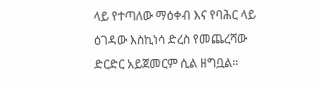ላይ የተጣለው ማዕቀብ እና የባሕር ላይ ዕገዳው እስኪነሳ ድረስ የመጨረሻው ድርድር አይጀመርም ሲል ዘግቧል።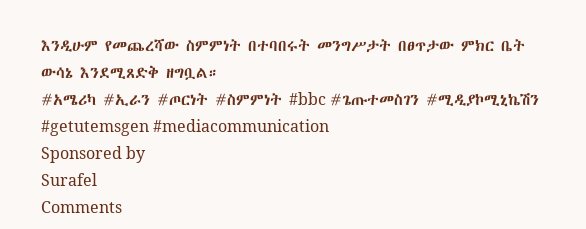እንዲሁም የመጨረሻው ስምምነት በተባበሩት መንግሥታት በፀጥታው ምክር ቤት ውሳኔ እንደሚጸድቅ ዘግቧል።
#አሜሪካ #ኢራን #ጦርነት #ስምምነት #bbc #ጌጡተመስገን #ሚዲያኮሚኒኬሽን #getutemsgen #mediacommunication
Sponsored by
Surafel
Comments